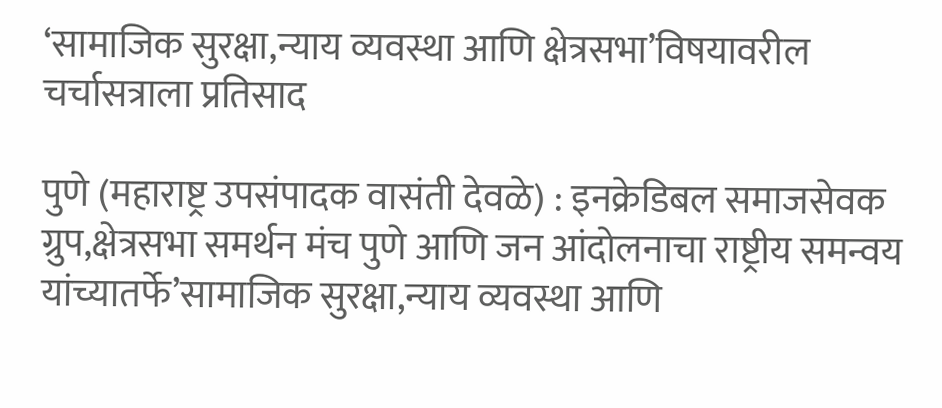‘सामाजिक सुरक्षा,न्याय व्यवस्था आणि क्षेत्रसभा’विषयावरील चर्चासत्राला प्रतिसाद

पुणे (महाराष्ट्र उपसंपादक वासंती देवळे) : इनक्रेडिबल समाजसेवक ग्रुप,क्षेत्रसभा समर्थन मंच पुणे आणि जन आंदोलनाचा राष्ट्रीय समन्वय यांच्यातर्फे’सामाजिक सुरक्षा,न्याय व्यवस्था आणि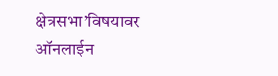क्षेत्रसभा’विषयावर ऑनलाईन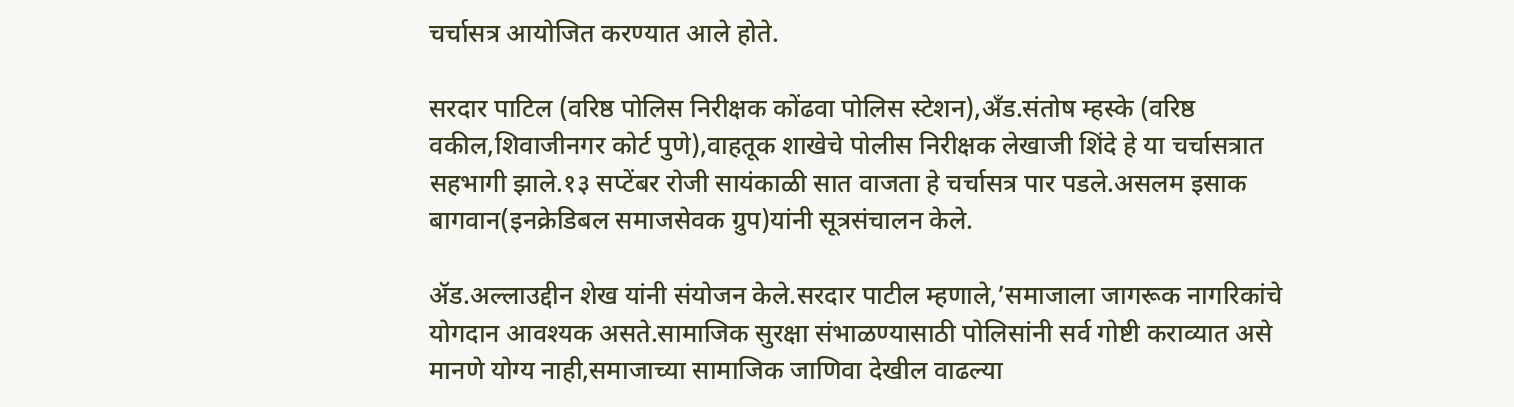चर्चासत्र आयोजित करण्यात आले होते.

सरदार पाटिल (वरिष्ठ पोलिस निरीक्षक कोंढवा पोलिस स्टेशन),अँड.संतोष म्हस्के (वरिष्ठ वकील,शिवाजीनगर कोर्ट पुणे),वाहतूक शाखेचे पोलीस निरीक्षक लेखाजी शिंदे हे या चर्चासत्रात सहभागी झाले.१३ सप्टेंबर रोजी सायंकाळी सात वाजता हे चर्चासत्र पार पडले.असलम इसाक बागवान(इनक्रेडिबल समाजसेवक ग्रुप)यांनी सूत्रसंचालन केले.

ॲड.अल्लाउद्दीन शेख यांनी संयोजन केले.सरदार पाटील म्हणाले,’समाजाला जागरूक नागरिकांचे योगदान आवश्यक असते.सामाजिक सुरक्षा संभाळण्यासाठी पोलिसांनी सर्व गोष्टी कराव्यात असे मानणे योग्य नाही,समाजाच्या सामाजिक जाणिवा देखील वाढल्या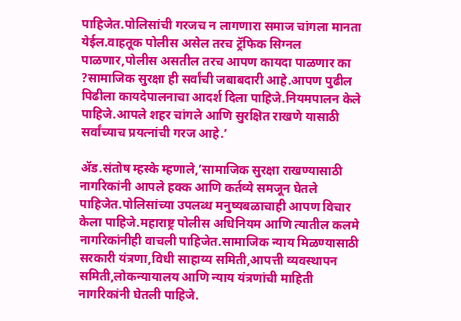पाहिजेत.पोलिसांची गरजच न लागणारा समाज चांगला मानता येईल.वाहतूक पोलीस असेल तरच ट्रॅफिक सिग्नल पाळणार,पोलीस असतील तरच आपण कायदा पाळणार का ?सामाजिक सुरक्षा ही सर्वांची जबाबदारी आहे.आपण पुढील पिढीला कायदेपालनाचा आदर्श दिला पाहिजे.नियमपालन केले पाहिजे.आपले शहर चांगले आणि सुरक्षित राखणे यासाठी सर्वांच्याच प्रयत्नांची गरज आहे.’

ॲड.संतोष म्हस्के म्हणाले,’सामाजिक सुरक्षा राखण्यासाठी नागरिकांनी आपले हक्क आणि कर्तव्ये समजून घेतले पाहिजेत.पोलिसांच्या उपलब्ध मनुष्यबळाचाही आपण विचार केला पाहिजे.महाराष्ट्र पोलीस अधिनियम आणि त्यातील कलमे नागरिकांनीही वाचली पाहिजेत.सामाजिक न्याय मिळण्यासाठी सरकारी यंत्रणा,विधी साहाय्य समिती,आपत्ती व्यवस्थापन समिती,लोकन्यायालय आणि न्याय यंत्रणांची माहिती नागरिकांनी घेतली पाहिजे.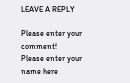LEAVE A REPLY

Please enter your comment!
Please enter your name here